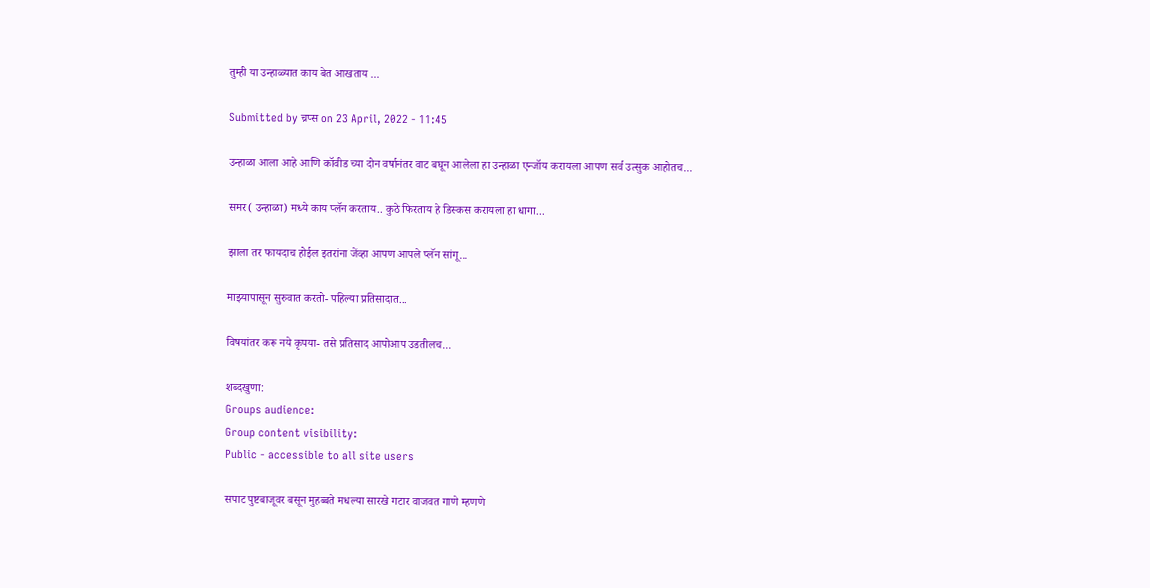तुम्ही या उन्हाळ्यात काय बेत आखताय ...

Submitted by च्रप्स on 23 April, 2022 - 11:45

उन्हाळा आला आहे आणि कॉवीड च्या दोन वर्षानंतर वाट बघून आलेला हा उन्हाळा एन्जॉय करायला आपण सर्व उत्सुक आहोतच...

समर( उन्हाळा) मध्ये काय प्लॅन करताय.. कुठे फिरताय हे डिस्कस करायला हा धागा...

झाला तर फायदाच होईल इतरांना जेंव्हा आपण आपले प्लॅन सांगू...

माझ्यापासून सुरुवात करतो- पहिल्या प्रतिसादात...

विषयांतर करू नये कृपया- तसे प्रतिसाद आपोआप उडतीलच...

शब्दखुणा:
Groups audience:
Group content visibility:
Public - accessible to all site users

सपाट पुष्टबाजूवर बसून मुहब्बते मधल्या सारखे गटार वाजवत गाणे म्हणणे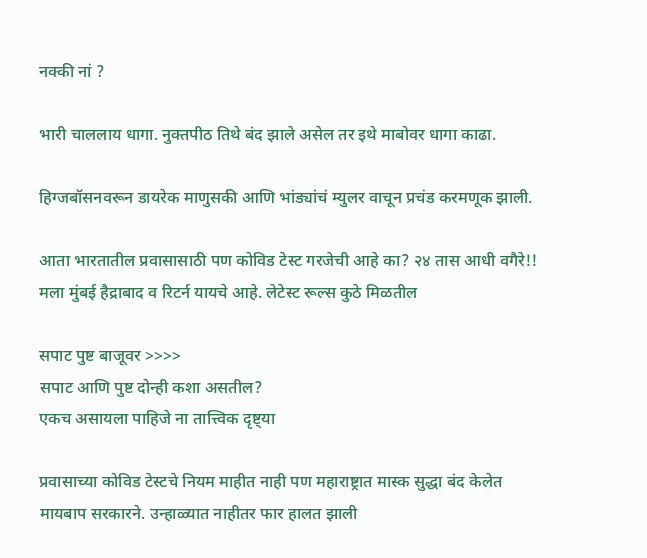नक्की नां ?

भारी चाललाय धागा. नुक्तपीठ तिथे बंद झाले असेल तर इथे माबोवर धागा काढा.

हिग्जबॉसनवरून डायरेक माणुसकी आणि भांड्यांचं म्युलर वाचून प्रचंड करमणूक झाली.

आता भारतातील प्रवासासाठी पण कोविड टेस्ट गरजेची आहे का? २४ तास आधी वगैरे!! मला मुंबई हैद्राबाद व रिटर्न यायचे आहे. लेटेस्ट रूल्स कुठे मिळतील

सपाट पुष्ट बाजूवर >>>>
सपाट आणि पुष्ट दोन्ही कशा असतील?
एकच असायला पाहिजे ना तात्त्विक दृष्ट्या

प्रवासाच्या कोविड टेस्टचे नियम माहीत नाही पण महाराष्ट्रात मास्क सुद्धा बंद केलेत मायबाप सरकारने. उन्हाळ्यात नाहीतर फार हालत झाली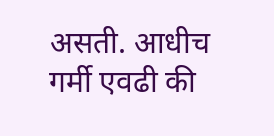असती. आधीच गर्मी एवढी की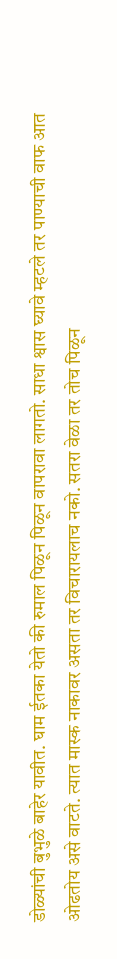डोळ्यांची बुभुळे बाहेर यावीत. घाम ईतका येतो की रुमाल पिळून पिळून वापरावा लागतो. साधा श्वास घ्यावे म्हटले तर पाण्याची वाफ आत ओढतोय असे वाटते. त्यात मास्क नाकावर असता तर विचारायलाच नको. सतरा वेळा तर तोच पिळून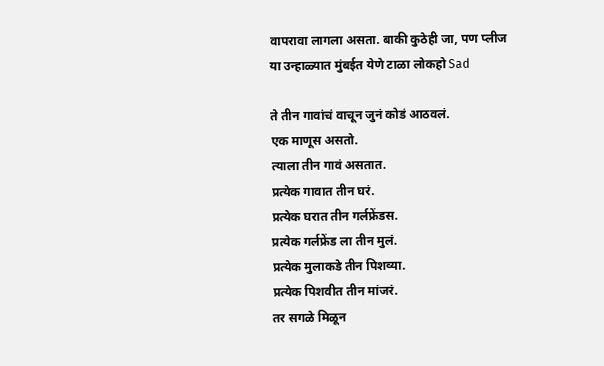वापरावा लागला असता. बाकी कुठेही जा, पण प्लीज या उन्हाळ्यात मुंबईत येणे टाळा लोकहो Sad

ते तीन गावांचं वाचून जुनं कोडं आठवलं.
एक माणूस असतो.
त्याला तीन गावं असतात.
प्रत्येक गावात तीन घरं.
प्रत्येक घरात तीन गर्लफ्रेंडस.
प्रत्येक गर्लफ्रेंड ला तीन मुलं.
प्रत्येक मुलाकडे तीन पिशव्या.
प्रत्येक पिशवीत तीन मांजरं.
तर सगळे मिळून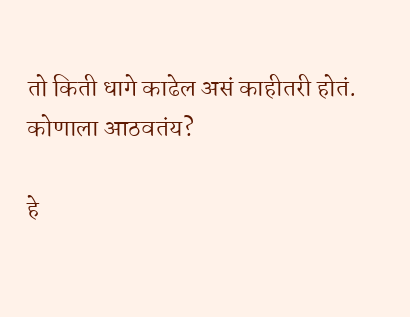तो किती धागे काढेल असं काहीतरी होतं.
कोणाला आठवतंय?

हे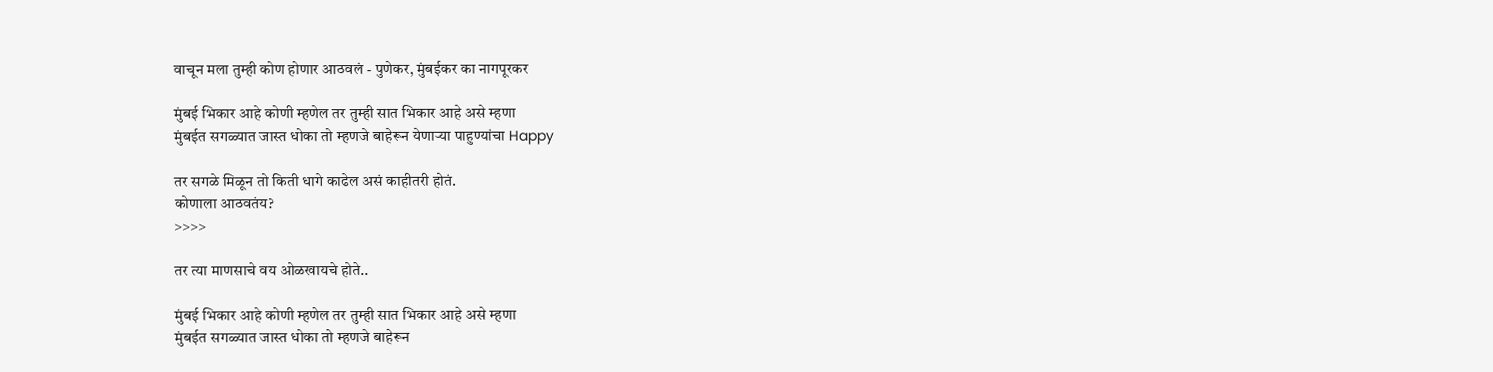वाचून मला तुम्ही कोण होणार आठवलं - पुणेकर, मुंबईकर का नागपूरकर

मुंबई भिकार आहे कोणी म्हणेल तर तुम्ही सात भिकार आहे असे म्हणा
मुंबईत सगळ्यात जास्त धोका तो म्हणजे बाहेरून येणाऱ्या पाहुण्यांचा Happy

तर सगळे मिळून तो किती धागे काढेल असं काहीतरी होतं.
कोणाला आठवतंय?
>>>>

तर त्या माणसाचे वय ओळखायचे होते..

मुंबई भिकार आहे कोणी म्हणेल तर तुम्ही सात भिकार आहे असे म्हणा
मुंबईत सगळ्यात जास्त धोका तो म्हणजे बाहेरून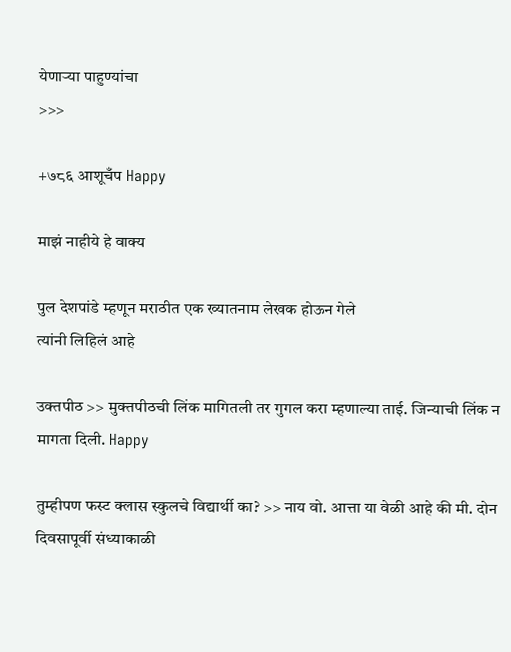येणाऱ्या पाहुण्यांचा
>>>

+७८६ आशूचँप Happy

माझं नाहीये हे वाक्य

पुल देशपांडे म्हणून मराठीत एक ख्यातनाम लेखक होऊन गेले
त्यांनी लिहिलं आहे

उक्तपीठ >> मुक्तपीठची लिंक मागितली तर गुगल करा म्हणाल्या ताई. जिन्याची लिंक न मागता दिली. Happy

तुम्हीपण फस्ट क्लास स्कुलचे विद्यार्थी का? >> नाय वो. आत्ता या वेळी आहे की मी. दोन दिवसापूर्वी संध्याकाळी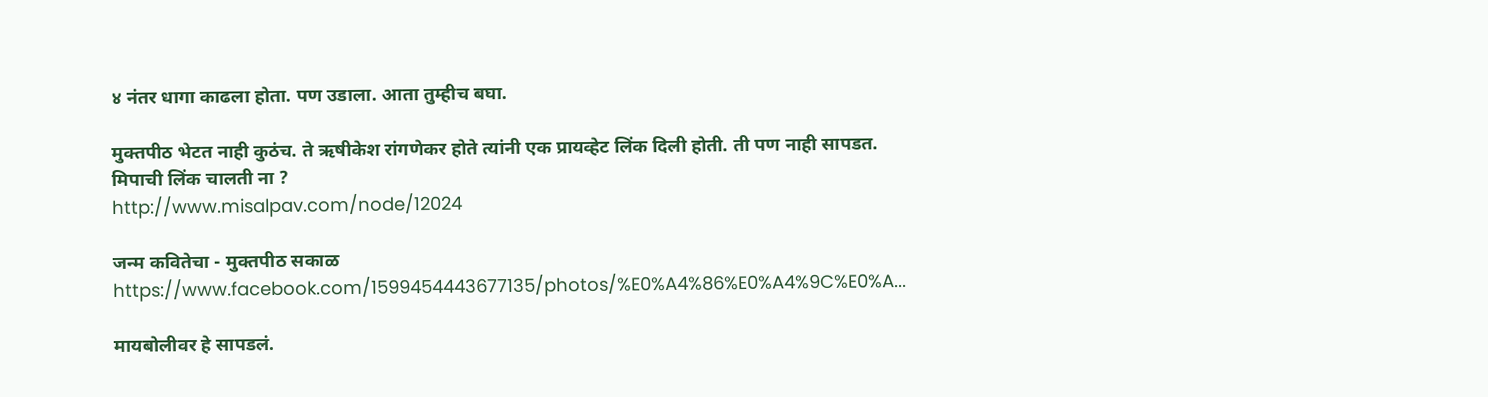४ नंतर धागा काढला होता. पण उडाला. आता तुम्हीच बघा.

मुक्तपीठ भेटत नाही कुठंच. ते ऋषीकेश रांगणेकर होते त्यांनी एक प्रायव्हेट लिंक दिली होती. ती पण नाही सापडत.
मिपाची लिंक चालती ना ?
http://www.misalpav.com/node/12024

जन्म कवितेचा - मुक्तपीठ सकाळ
https://www.facebook.com/1599454443677135/photos/%E0%A4%86%E0%A4%9C%E0%A...

मायबोलीवर हे सापडलं.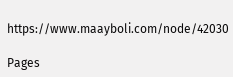https://www.maayboli.com/node/42030

Pages